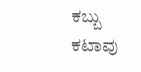ಕಬ್ಬು ಕಟಾವು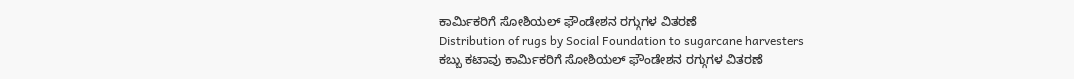ಕಾರ್ಮಿಕರಿಗೆ ಸೋಶಿಯಲ್ ಫೌಂಡೇಶನ ರಗ್ಗುಗಳ ವಿತರಣೆ
Distribution of rugs by Social Foundation to sugarcane harvesters
ಕಬ್ಬು ಕಟಾವು ಕಾರ್ಮಿಕರಿಗೆ ಸೋಶಿಯಲ್ ಫೌಂಡೇಶನ ರಗ್ಗುಗಳ ವಿತರಣೆ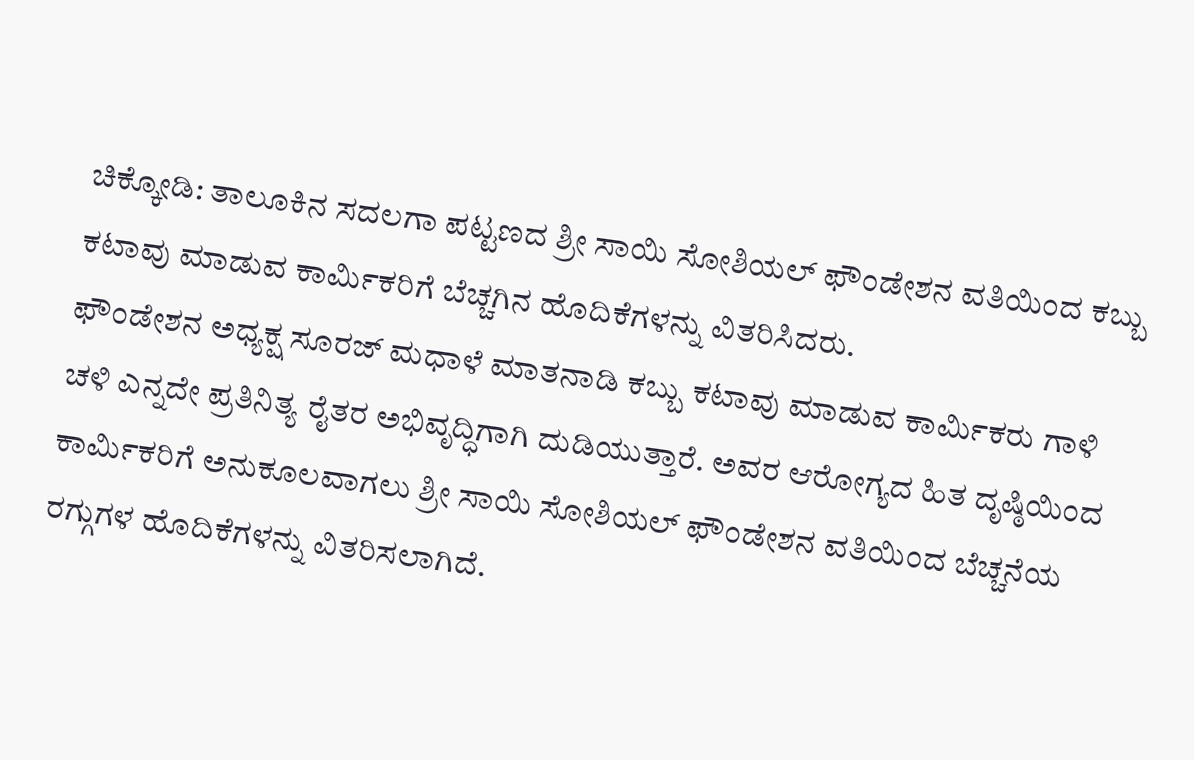ಚಿಕ್ಕೋಡಿ: ತಾಲೂಕಿನ ಸದಲಗಾ ಪಟ್ಟಣದ ಶ್ರೀ ಸಾಯಿ ಸೋಶಿಯಲ್ ಫೌಂಡೇಶನ ವತಿಯಿಂದ ಕಬ್ಬು ಕಟಾವು ಮಾಡುವ ಕಾರ್ಮಿಕರಿಗೆ ಬೆಚ್ಚಗಿನ ಹೊದಿಕೆಗಳನ್ನು ವಿತರಿಸಿದರು.
ಫೌಂಡೇಶನ ಅಧ್ಯಕ್ಷ ಸೂರಜ್ ಮಧಾಳೆ ಮಾತನಾಡಿ ಕಬ್ಬು ಕಟಾವು ಮಾಡುವ ಕಾರ್ಮಿಕರು ಗಾಳಿ ಚಳಿ ಎನ್ನದೇ ಪ್ರತಿನಿತ್ಯ ರೈತರ ಅಭಿವೃದ್ಧಿಗಾಗಿ ದುಡಿಯುತ್ತಾರೆ. ಅವರ ಆರೋಗ್ಯದ ಹಿತ ದೃಷ್ಠಿಯಿಂದ ಕಾರ್ಮಿಕರಿಗೆ ಅನುಕೂಲವಾಗಲು ಶ್ರೀ ಸಾಯಿ ಸೋಶಿಯಲ್ ಫೌಂಡೇಶನ ವತಿಯಿಂದ ಬೆಚ್ಚನೆಯ ರಗ್ಗುಗಳ ಹೊದಿಕೆಗಳನ್ನು ವಿತರಿಸಲಾಗಿದೆ.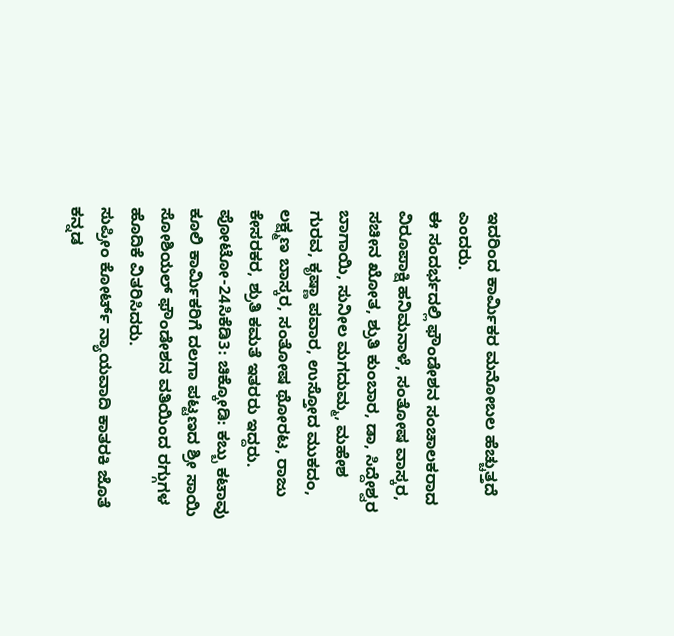ಇದರಿಂದ ಕಾರ್ಮಿಕರ ಮನೋಬಲ ಹೆಚ್ಚುತ್ತದೆ ಎಂದರು.
ಈ ಸಂದರ್ಭದಲ್ಲಿ ಫೌಂಡೇಶನ ಸಂಚಾಲಕರಾದ ವಿರೂಪಾಕ್ಷಿ ಹನಿಮನಾಳೆ, ಸಂತೋಷ ವಾಸ್ಕರ, ಸಚೀನ ಖೋತ, ಶ್ರುತಿ ಕುಂಬಾರ, ಡಾ, ಸಿದ್ದೇಶ್ವರ ಬಾಗಾಯಿ, ಸುನೀಲ ಮಗದುಮ್ಮ, ಮಹೇಶ ಗುರವ, ಕೃಷ್ಣಾ ಪವಾರ, ಉಸ್ತೋದ ಮುಕದಂ, ಲಕ್ಷ್ಮಣ ಬಾಸ್ಕರ, ಸಂತೋಷ ಥೋರಟ, ರಾಜು ಕೇಸರಕರ, ಶ್ರುತಿ ಕಮತೆ ಇತರರು ಇದ್ದರು. ಪೋಟೋ-24ಸಿಕೆಡಿ3: ಚಿಕ್ಕೋಡಿ: ಕಬ್ಬು ಕಟಾವು ಕೂಲಿ ಕಾರ್ಮಿಕರಿಗೆ ದಲಗಾ ಪಟ್ಟಣದ ಶ್ರೀ ಸಾಯಿ ಸೋಶಿಯಲ್ ಫೌಂಡೇಶನ ವತಿಯಿಂದ ರಗ್ಗುಗಳ ಹೊದಿಕೆ ವಿತರಿಸಿದರು.
ಸುಪ್ರೀಂ ಕೋರ್ಟ್ ನ್ಯಾಯವಾದಿ ಕಾತರಕಿ ಜೊತೆ ಕನ್ನಡ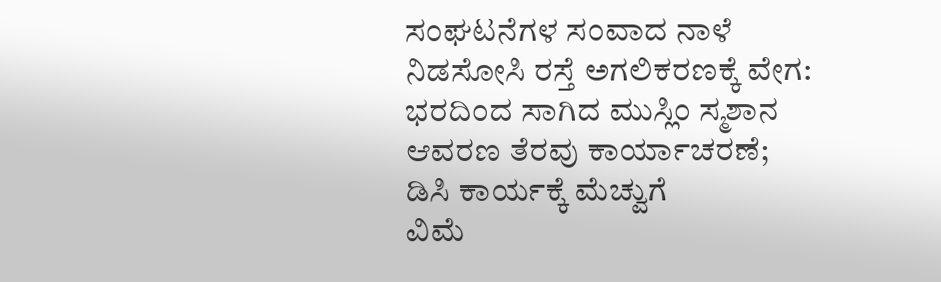ಸಂಘಟನೆಗಳ ಸಂವಾದ ನಾಳೆ
ನಿಡಸೋಸಿ ರಸ್ತೆ ಅಗಲಿಕರಣಕ್ಕೆ ವೇಗ: ಭರದಿಂದ ಸಾಗಿದ ಮುಸ್ಲಿಂ ಸ್ಮಶಾನ ಆವರಣ ತೆರವು ಕಾರ್ಯಾಚರಣೆ; ಡಿಸಿ ಕಾರ್ಯಕ್ಕೆ ಮೆಚ್ವುಗೆ
ವಿಮೆ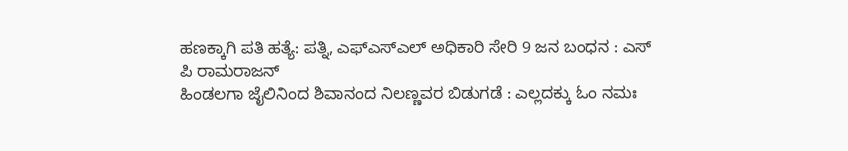ಹಣಕ್ಕಾಗಿ ಪತಿ ಹತ್ಯೆ: ಪತ್ನಿ, ಎಫ್ಎಸ್ಎಲ್ ಅಧಿಕಾರಿ ಸೇರಿ 9 ಜನ ಬಂಧನ : ಎಸ್ ಪಿ ರಾಮರಾಜನ್
ಹಿಂಡಲಗಾ ಜೈಲಿನಿಂದ ಶಿವಾನಂದ ನಿಲಣ್ಣವರ ಬಿಡುಗಡೆ : ಎಲ್ಲದಕ್ಕು ಓಂ ನಮಃ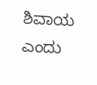ಶಿವಾಯ ಎಂದು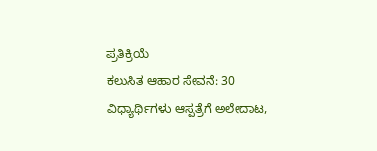ಪ್ರತಿಕ್ರಿಯೆ
ಕಲುಸಿತ ಆಹಾರ ಸೇವನೆ: 30 ವಿಧ್ಯಾರ್ಥಿಗಳು ಆಸ್ಪತ್ರೆಗೆ ಅಲೇದಾಟ,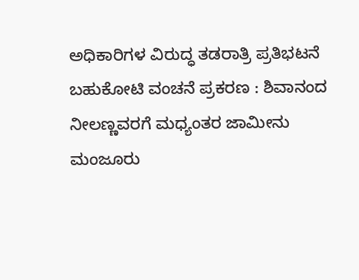ಅಧಿಕಾರಿಗಳ ವಿರುದ್ಧ ತಡರಾತ್ರಿ ಪ್ರತಿಭಟನೆ
ಬಹುಕೋಟಿ ವಂಚನೆ ಪ್ರಕರಣ : ಶಿವಾನಂದ ನೀಲಣ್ಣವರಗೆ ಮಧ್ಯಂತರ ಜಾಮೀನು ಮಂಜೂರು